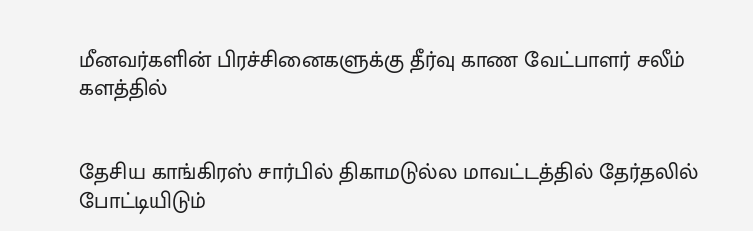மீனவர்களின் பிரச்சினைகளுக்கு தீர்வு காண வேட்பாளர் சலீம் களத்தில்


தேசிய காங்கிரஸ் சார்பில் திகாமடுல்ல மாவட்டத்தில் தேர்தலில் போட்டியிடும்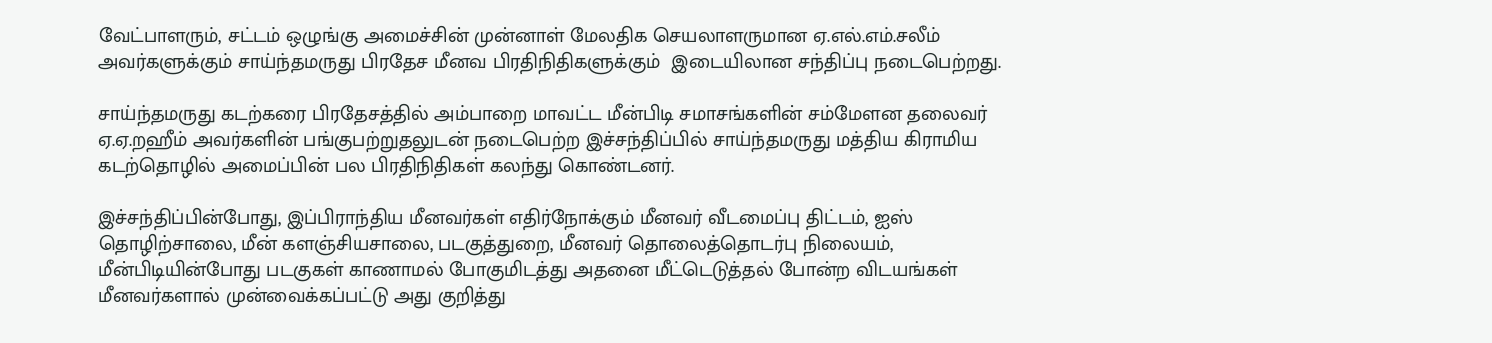வேட்பாளரும், சட்டம் ஒழுங்கு அமைச்சின் முன்னாள் மேலதிக செயலாளருமான ஏ.எல்.எம்.சலீம் அவர்களுக்கும் சாய்ந்தமருது பிரதேச மீனவ பிரதிநிதிகளுக்கும்  இடையிலான சந்திப்பு நடைபெற்றது.

சாய்ந்தமருது கடற்கரை பிரதேசத்தில் அம்பாறை மாவட்ட மீன்பிடி சமாசங்களின் சம்மேளன தலைவர் ஏ.ஏ.றஹீம் அவர்களின் பங்குபற்றுதலுடன் நடைபெற்ற இச்சந்திப்பில் சாய்ந்தமருது மத்திய கிராமிய கடற்தொழில் அமைப்பின் பல பிரதிநிதிகள் கலந்து கொண்டனர்.

இச்சந்திப்பின்போது, இப்பிராந்திய மீனவர்கள் எதிர்நோக்கும் மீனவர் வீடமைப்பு திட்டம், ஐஸ் தொழிற்சாலை, மீன் களஞ்சியசாலை, படகுத்துறை, மீனவர் தொலைத்தொடர்பு நிலையம், மீன்பிடியின்போது படகுகள் காணாமல் போகுமிடத்து அதனை மீட்டெடுத்தல் போன்ற விடயங்கள் மீனவர்களால் முன்வைக்கப்பட்டு அது குறித்து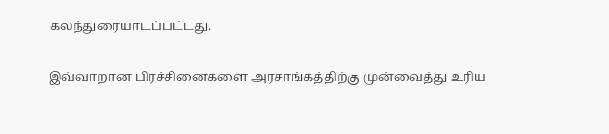கலந்துரையாடப்பட்டது.

இவ்வாறான பிரச்சினைகளை அரசாங்கத்திற்கு முன்வைத்து உரிய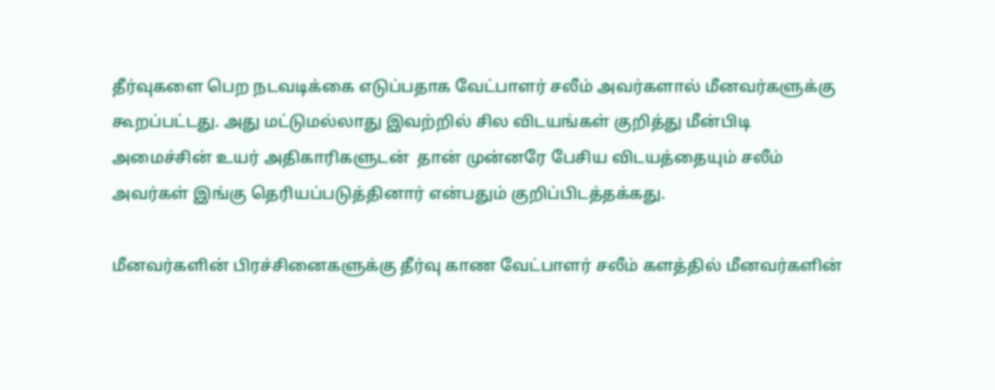தீர்வுகளை பெற நடவடிக்கை எடுப்பதாக வேட்பாளர் சலீம் அவர்களால் மீனவர்களுக்கு கூறப்பட்டது. அது மட்டுமல்லாது இவற்றில் சில விடயங்கள் குறித்து மீன்பிடி அமைச்சின் உயர் அதிகாரிகளுடன்  தான் முன்னரே பேசிய விடயத்தையும் சலீம் அவர்கள் இங்கு தெரியப்படுத்தினார் என்பதும் குறிப்பிடத்தக்கது.

மீனவர்களின் பிரச்சினைகளுக்கு தீர்வு காண வேட்பாளர் சலீம் களத்தில் மீனவர்களின்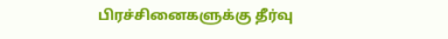பிரச்சினைகளுக்கு தீர்வு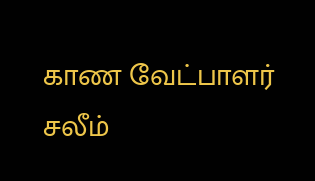காண வேட்பாளர் சலீம்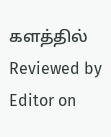களத்தில் Reviewed by Editor on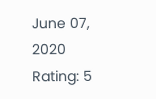June 07, 2020 Rating: 5